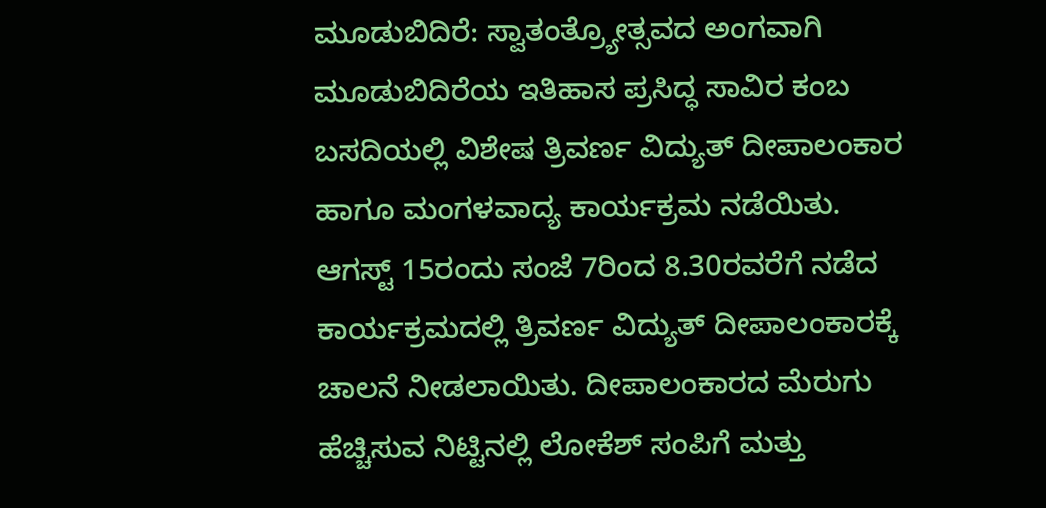ಮೂಡುಬಿದಿರೆ: ಸ್ವಾತಂತ್ರ್ಯೋತ್ಸವದ ಅಂಗವಾಗಿ ಮೂಡುಬಿದಿರೆಯ ಇತಿಹಾಸ ಪ್ರಸಿದ್ಧ ಸಾವಿರ ಕಂಬ ಬಸದಿಯಲ್ಲಿ ವಿಶೇಷ ತ್ರಿವರ್ಣ ವಿದ್ಯುತ್ ದೀಪಾಲಂಕಾರ ಹಾಗೂ ಮಂಗಳವಾದ್ಯ ಕಾರ್ಯಕ್ರಮ ನಡೆಯಿತು.
ಆಗಸ್ಟ್ 15ರಂದು ಸಂಜೆ 7ರಿಂದ 8.30ರವರೆಗೆ ನಡೆದ ಕಾರ್ಯಕ್ರಮದಲ್ಲಿ ತ್ರಿವರ್ಣ ವಿದ್ಯುತ್ ದೀಪಾಲಂಕಾರಕ್ಕೆ ಚಾಲನೆ ನೀಡಲಾಯಿತು. ದೀಪಾಲಂಕಾರದ ಮೆರುಗು ಹೆಚ್ಚಿಸುವ ನಿಟ್ಟಿನಲ್ಲಿ ಲೋಕೆಶ್ ಸಂಪಿಗೆ ಮತ್ತು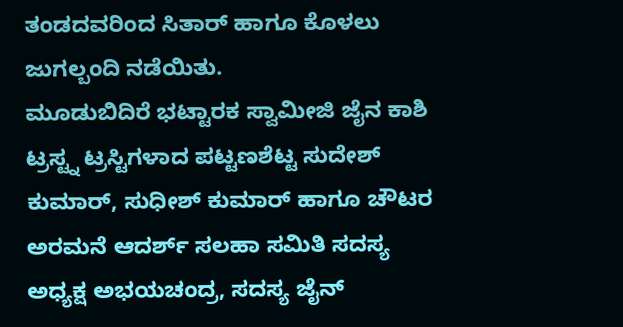ತಂಡದವರಿಂದ ಸಿತಾರ್ ಹಾಗೂ ಕೊಳಲು ಜುಗಲ್ಬಂದಿ ನಡೆಯಿತು.
ಮೂಡುಬಿದಿರೆ ಭಟ್ಟಾರಕ ಸ್ವಾಮೀಜಿ ಜೈನ ಕಾಶಿ ಟ್ರಸ್ಟ್ನ ಟ್ರಸ್ಟಿಗಳಾದ ಪಟ್ಟಣಶೆಟ್ಟ ಸುದೇಶ್ ಕುಮಾರ್, ಸುಧೀಶ್ ಕುಮಾರ್ ಹಾಗೂ ಚೌಟರ ಅರಮನೆ ಆದರ್ಶ್ ಸಲಹಾ ಸಮಿತಿ ಸದಸ್ಯ ಅಧ್ಯಕ್ಷ ಅಭಯಚಂದ್ರ, ಸದಸ್ಯ ಜೈನ್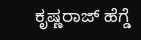ಕೃಷ್ಣರಾಜ್ ಹೆಗ್ಡೆ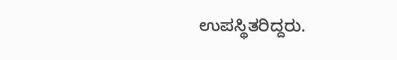ಉಪಸ್ಥಿತರಿದ್ದರು.